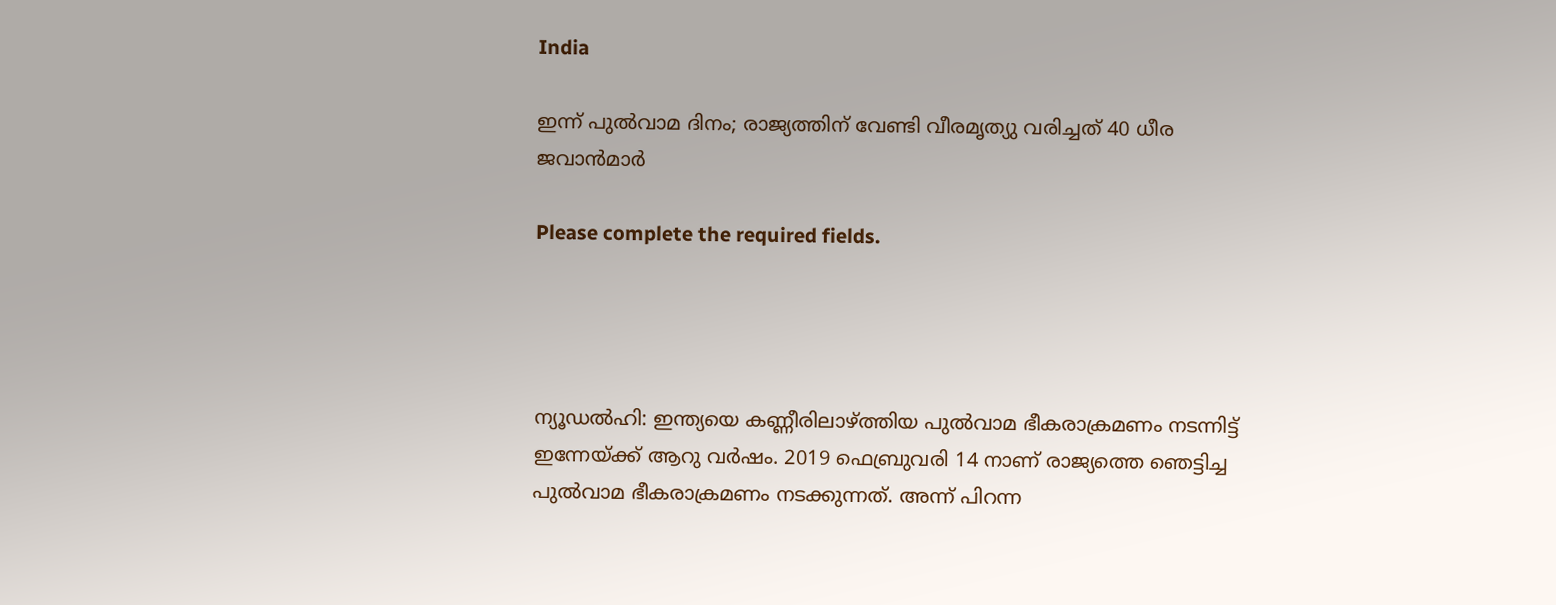India

ഇന്ന് പുല്‍വാമ ദിനം; രാജ്യത്തിന് വേണ്ടി വീരമൃത്യു വരിച്ചത് 40 ധീര ജവാന്‍മാര്‍

Please complete the required fields.




ന്യൂഡൽഹി: ഇന്ത്യയെ കണ്ണീരിലാഴ്ത്തിയ പുല്‍വാമ ഭീകരാക്രമണം നടന്നിട്ട് ഇന്നേയ്ക്ക് ആറു വര്‍ഷം. 2019 ഫെബ്രുവരി 14 നാണ് രാജ്യത്തെ ഞെട്ടിച്ച പുല്‍വാമ ഭീകരാക്രമണം നടക്കുന്നത്. അന്ന് പിറന്ന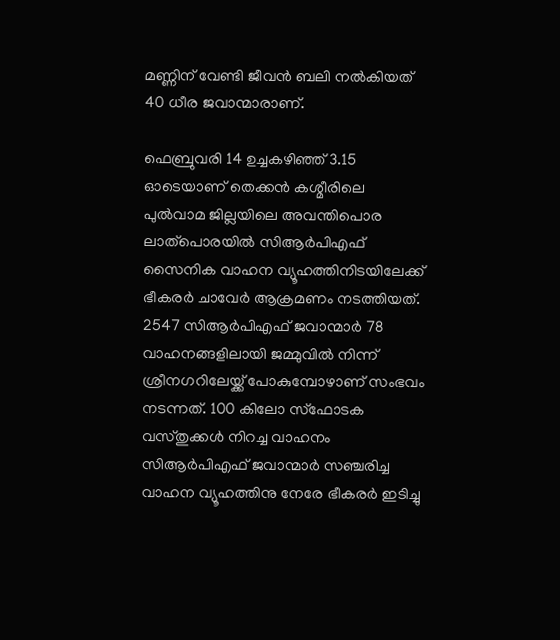മണ്ണിന് വേണ്ടി ജീവന്‍ ബലി നല്‍കിയത് 40 ധീര ജവാന്മാരാണ്.

ഫെബ്രുവരി 14 ഉച്ചകഴിഞ്ഞ് 3.15 ഓടെയാണ് തെക്കന്‍ കശ്മീരിലെ പുല്‍വാമ ജില്ലയിലെ അവന്തിപൊര ലാത്‌പൊരയില്‍ സിആര്‍പിഎഫ് സൈനിക വാഹന വ്യൂഹത്തിനിടയിലേക്ക് ഭീകരര്‍ ചാവേര്‍ ആക്രമണം നടത്തിയത്. 2547 സിആര്‍പിഎഫ് ജവാന്മാര്‍ 78 വാഹനങ്ങളിലായി ജമ്മുവില്‍ നിന്ന് ശ്രീനഗറിലേയ്ക്ക് പോകുമ്പോഴാണ് സംഭവം നടന്നത്. 100 കിലോ സ്‌ഫോടക വസ്തുക്കള്‍ നിറച്ച വാഹനം സിആര്‍പിഎഫ് ജവാന്മാര്‍ സഞ്ചരിച്ച വാഹന വ്യൂഹത്തിനു നേരേ ഭീകരര്‍ ഇടിച്ചു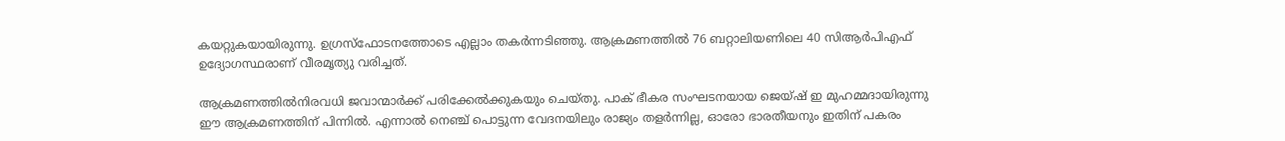കയറ്റുകയായിരുന്നു. ഉഗ്രസ്‌ഫോടനത്തോടെ എല്ലാം തകര്‍ന്നടിഞ്ഞു. ആക്രമണത്തില്‍ 76 ബറ്റാലിയണിലെ 40 സിആര്‍പിഎഫ് ഉദ്യോഗസ്ഥരാണ് വീരമൃത്യു വരിച്ചത്.

ആക്രമണത്തില്‍നിരവധി ജവാന്മാര്‍ക്ക് പരിക്കേല്‍ക്കുകയും ചെയ്തു. പാക് ഭീകര സംഘടനയായ ജെയ്ഷ് ഇ മുഹമ്മദായിരുന്നു ഈ ആക്രമണത്തിന് പിന്നില്‍. എന്നാല്‍ നെഞ്ച് പൊട്ടുന്ന വേദനയിലും രാജ്യം തളര്‍ന്നില്ല, ഓരോ ഭാരതീയനും ഇതിന് പകരം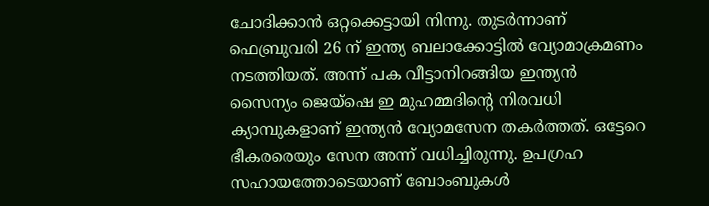ചോദിക്കാന്‍ ഒറ്റക്കെട്ടായി നിന്നു. തുടര്‍ന്നാണ് ഫെബ്രുവരി 26 ന് ഇന്ത്യ ബലാക്കോട്ടില്‍ വ്യോമാക്രമണം നടത്തിയത്. അന്ന് പക വീട്ടാനിറങ്ങിയ ഇന്ത്യന്‍ സൈന്യം ജെയ്‌ഷെ ഇ മുഹമ്മദിന്റെ നിരവധി ക്യാമ്പുകളാണ് ഇന്ത്യന്‍ വ്യോമസേന തകര്‍ത്തത്. ഒട്ടേറെ ഭീകരരെയും സേന അന്ന് വധിച്ചിരുന്നു. ഉപഗ്രഹ സഹായത്തോടെയാണ് ബോംബുകള്‍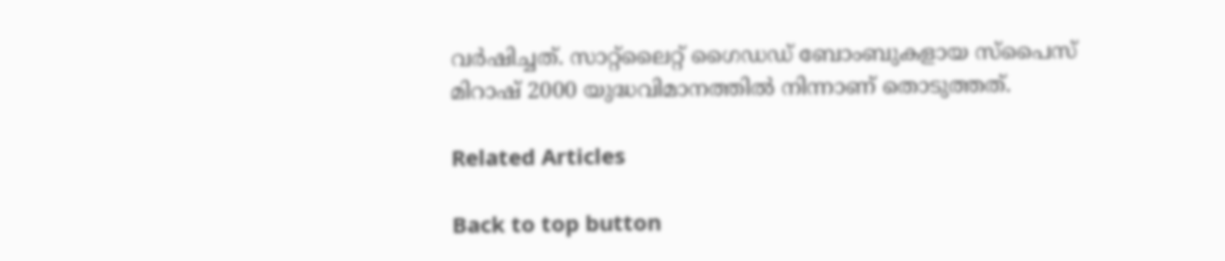വര്‍ഷിച്ചത്. സാറ്റ്ലൈറ്റ് ഗൈഡഡ് ബോംബുകളായ സ്‌പൈസ് മിറാഷ് 2000 യുദ്ധവിമാനത്തില്‍ നിന്നാണ് തൊടുത്തത്.

Related Articles

Back to top button